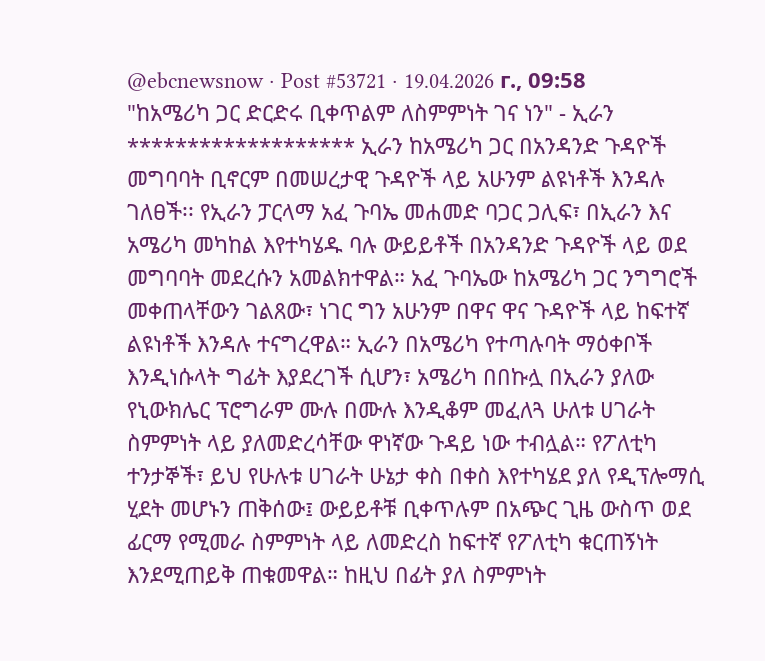@ebcnewsnow · Post #53721 · 19.04.2026 г., 09:58
"ከአሜሪካ ጋር ድርድሩ ቢቀጥልም ለስምምነት ገና ነን" - ኢራን ******************* ኢራን ከአሜሪካ ጋር በአንዳንድ ጉዳዮች መግባባት ቢኖርም በመሠረታዊ ጉዳዮች ላይ አሁንም ልዩነቶች እንዳሉ ገለፀች፡፡ የኢራን ፓርላማ አፈ ጉባኤ መሐመድ ባጋር ጋሊፍ፣ በኢራን እና አሜሪካ መካከል እየተካሄዱ ባሉ ውይይቶች በአንዳንድ ጉዳዮች ላይ ወደ መግባባት መደረሱን አመልክተዋል። አፈ ጉባኤው ከአሜሪካ ጋር ንግግሮች መቀጠላቸውን ገልጸው፣ ነገር ግን አሁንም በዋና ዋና ጉዳዮች ላይ ከፍተኛ ልዩነቶች እንዳሉ ተናግረዋል። ኢራን በአሜሪካ የተጣሉባት ማዕቀቦች እንዲነሱላት ግፊት እያደረገች ሲሆን፣ አሜሪካ በበኩሏ በኢራን ያለው የኒውክሌር ፕሮግራም ሙሉ በሙሉ እንዲቆም መፈለጓ ሁለቱ ሀገራት ስምምነት ላይ ያለመድረሳቸው ዋነኛው ጉዳይ ነው ተብሏል። የፖለቲካ ተንታኞች፣ ይህ የሁሉቱ ሀገራት ሁኔታ ቀስ በቀስ እየተካሄደ ያለ የዲፕሎማሲ ሂደት መሆኑን ጠቅሰው፤ ውይይቶቹ ቢቀጥሉም በአጭር ጊዜ ውስጥ ወደ ፊርማ የሚመራ ስምምነት ላይ ለመድረስ ከፍተኛ የፖለቲካ ቁርጠኝነት እንደሚጠይቅ ጠቁመዋል። ከዚህ በፊት ያለ ስምምነት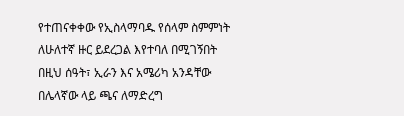የተጠናቀቀው የኢስላማባዱ የሰላም ስምምነት ለሁለተኛ ዙር ይደረጋል እየተባለ በሚገኝበት በዚህ ሰዓት፣ ኢራን እና አሜሪካ አንዳቸው በሌላኛው ላይ ጫና ለማድረግ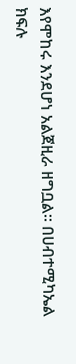እየሞከሩ እንደሆነ አልጀዚራ ዘግቧል። በሀብተሚካኤል ክፍሉ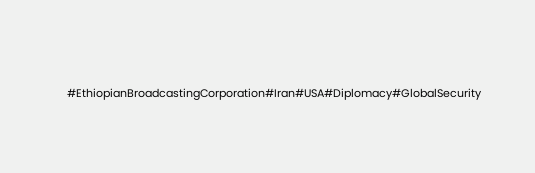#EthiopianBroadcastingCorporation#Iran#USA#Diplomacy#GlobalSecurity